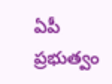ఏపీ ప్రభుత్వం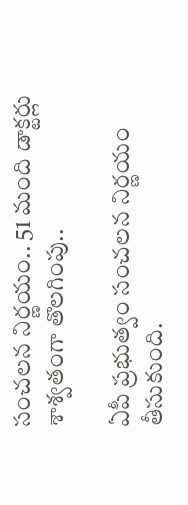సంచలన నిర్ణయం.. 51 మంది డాక్టర్లు శాశ్వతంగా తొలగింపు..

ఏపీ ప్రభుత్వం సంచలన నిర్ణయం తీసుకుంది.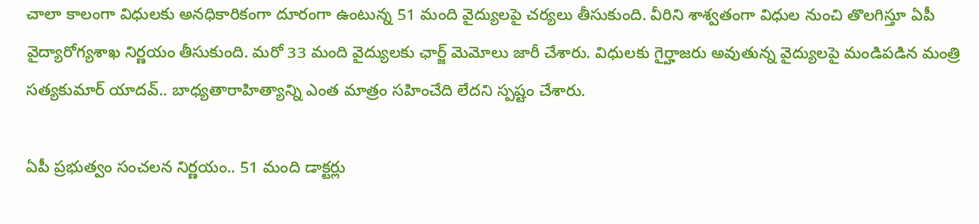చాలా కాలంగా విధులకు అనధికారికంగా దూరంగా ఉంటున్న 51 మంది వైద్యులపై చర్యలు తీసుకుంది. వీరిని శాశ్వతంగా విధుల నుంచి తొలగిస్తూ ఏపీ వైద్యారోగ్యశాఖ నిర్ణయం తీసుకుంది. మరో 33 మంది వైద్యులకు ఛార్జ్ మెమోలు జారీ చేశారు. విధులకు గైర్హాజరు అవుతున్న వైద్యులపై మండిపడిన మంత్రి సత్యకుమార్ యాదవ్.. బాధ్యతారాహిత్యాన్ని ఎంత మాత్రం సహించేది లేదని స్పష్టం చేశారు.

ఏపీ ప్రభుత్వం సంచలన నిర్ణయం.. 51 మంది డాక్టర్లు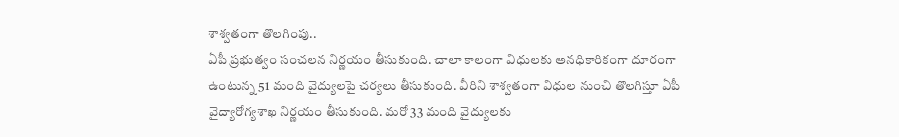శాశ్వతంగా తొలగింపు..
ఏపీ ప్రభుత్వం సంచలన నిర్ణయం తీసుకుంది. చాలా కాలంగా విధులకు అనధికారికంగా దూరంగా ఉంటున్న 51 మంది వైద్యులపై చర్యలు తీసుకుంది. వీరిని శాశ్వతంగా విధుల నుంచి తొలగిస్తూ ఏపీ వైద్యారోగ్యశాఖ నిర్ణయం తీసుకుంది. మరో 33 మంది వైద్యులకు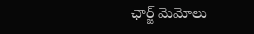ఛార్జ్ మెమోలు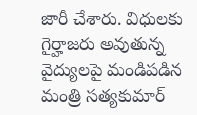జారీ చేశారు. విధులకు గైర్హాజరు అవుతున్న వైద్యులపై మండిపడిన మంత్రి సత్యకుమార్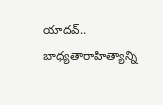యాదవ్.. బాధ్యతారాహిత్యాన్ని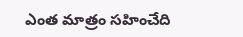ఎంత మాత్రం సహించేది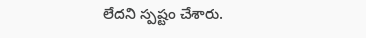లేదని స్పష్టం చేశారు.